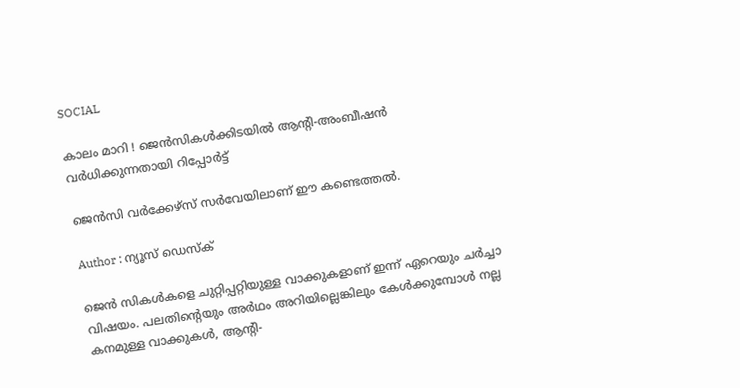SOCIAL

കാലം മാറി ! ജെൻസികൾക്കിടയിൽ ആൻ്റി-അംബീഷൻ വർധിക്കുന്നതായി റിപ്പോർട്ട്

ജെന്‍സി വര്‍ക്കേഴ്സ് സര്‍വേയിലാണ് ഈ കണ്ടെത്തല്‍.

Author : ന്യൂസ് ഡെസ്ക്

ജെന്‍ സികള്‍കളെ ചുറ്റിപ്പറ്റിയുള്ള വാക്കുകളാണ് ഇന്ന് ഏറെയും ചര്‍ച്ചാ വിഷയം. പലതിൻ്റെയും അര്‍ഥം അറിയില്ലെങ്കിലും കേള്‍ക്കുമ്പോള്‍ നല്ല കനമുള്ള വാക്കുകള്‍, ആൻ്റി-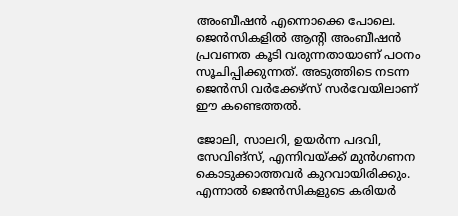അംബീഷൻ എന്നൊക്കെ പോലെ. ജെന്‍സികളില്‍ ആൻ്റി അംബീഷന്‍ പ്രവണത കൂടി വരുന്നതായാണ് പഠനം സൂചിപ്പിക്കുന്നത്. അടുത്തിടെ നടന്ന ജെന്‍സി വര്‍ക്കേഴ്സ് സര്‍വേയിലാണ് ഈ കണ്ടെത്തല്‍.

ജോലി, സാലറി, ഉയര്‍ന്ന പദവി, സേവിങ്‌സ്, എന്നിവയ്ക്ക് മുന്‍ഗണന കൊടുക്കാത്തവര്‍ കുറവായിരിക്കും. എന്നാല്‍ ജെന്‍സികളുടെ കരിയര്‍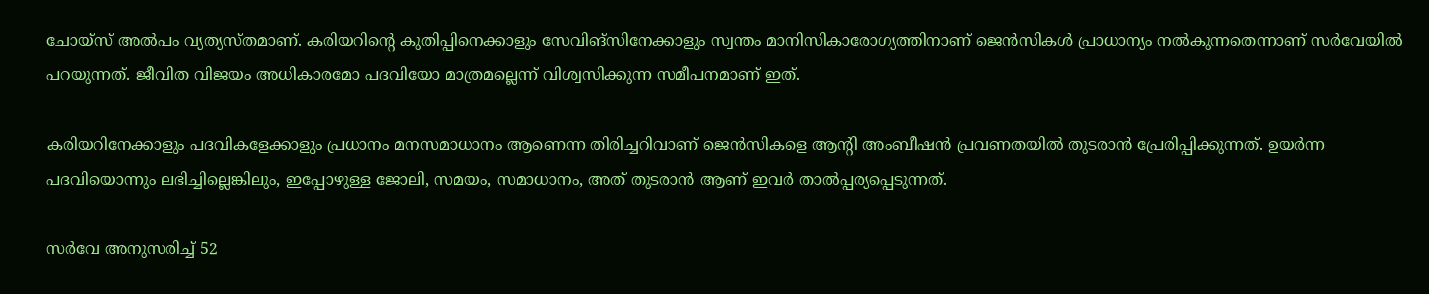ചോയ്‌സ് അല്‍പം വ്യത്യസ്തമാണ്. കരിയറിൻ്റെ കുതിപ്പിനെക്കാളും സേവിങ്‌സിനേക്കാളും സ്വന്തം മാനിസികാരോഗ്യത്തിനാണ് ജെന്‍സികൾ പ്രാധാന്യം നല്‍കുന്നതെന്നാണ് സര്‍വേയില്‍ പറയുന്നത്. ജീവിത വിജയം അധികാരമോ പദവിയോ മാത്രമല്ലെന്ന് വിശ്വസിക്കുന്ന സമീപനമാണ് ഇത്.

കരിയറിനേക്കാളും പദവികളേക്കാളും പ്രധാനം മനസമാധാനം ആണെന്ന തിരിച്ചറിവാണ് ജെന്‍സികളെ ആൻ്റി അംബീഷന്‍ പ്രവണതയില്‍ തുടരാന്‍ പ്രേരിപ്പിക്കുന്നത്. ഉയര്‍ന്ന പദവിയൊന്നും ലഭിച്ചില്ലെങ്കിലും, ഇപ്പോഴുള്ള ജോലി, സമയം, സമാധാനം, അത് തുടരാന്‍ ആണ് ഇവര്‍ താല്‍പ്പര്യപ്പെടുന്നത്.

സര്‍വേ അനുസരിച്ച് 52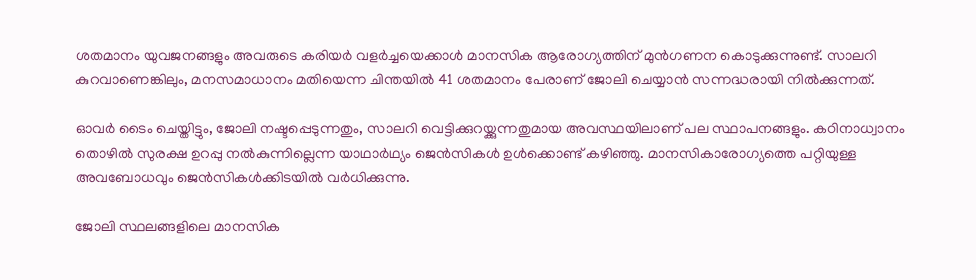ശതമാനം യുവജനങ്ങളും അവരുടെ കരിയര്‍ വളര്‍ച്ചയെക്കാള്‍ മാനസിക ആരോഗ്യത്തിന് മുന്‍ഗണന കൊടുക്കുന്നുണ്ട്. സാലറി കുറവാണെങ്കിലും, മനസമാധാനം മതിയെന്ന ചിന്തയില്‍ 41 ശതമാനം പേരാണ് ജോലി ചെയ്യാന്‍ സന്നദ്ധരായി നില്‍ക്കുന്നത്.

ഓവര്‍ ടൈം ചെയ്തിട്ടും, ജോലി നഷ്ടപ്പെടുന്നതും, സാലറി വെട്ടിക്കുറയ്ക്കുന്നതുമായ അവസ്ഥയിലാണ് പല സ്ഥാപനങ്ങളും. കഠിനാധ്വാനം തൊഴില്‍ സുരക്ഷ ഉറപ്പു നല്‍കുന്നില്ലെന്ന യാഥാര്‍ഥ്യം ജെന്‍സികള്‍ ഉള്‍ക്കൊണ്ട് കഴിഞ്ഞു. മാനസികാരോഗ്യത്തെ പറ്റിയുള്ള അവബോധവും ജെന്‍സികള്‍ക്കിടയില്‍ വര്‍ധിക്കുന്നു.

ജോലി സ്ഥലങ്ങളിലെ മാനസിക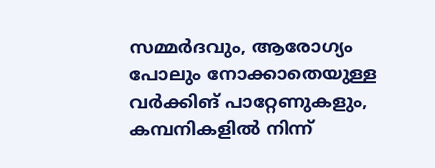സമ്മര്‍ദവും, ആരോഗ്യം പോലും നോക്കാതെയുള്ള വര്‍ക്കിങ് പാറ്റേണുകളും, കമ്പനികളില്‍ നിന്ന്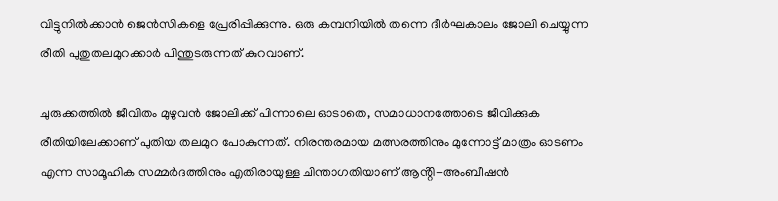വിട്ടുനില്‍ക്കാന്‍ ജെന്‍സികളെ പ്രേരിപ്പിക്കുന്നു. ഒരു കമ്പനിയില്‍ തന്നെ ദീര്‍ഘകാലം ജോലി ചെയ്യുന്ന രീതി പുതുതലമുറക്കാര്‍ പിന്തുടരുന്നത് കുറവാണ്.

ചുരുക്കത്തില്‍ ജീവിതം മുഴുവന്‍ ജോലിക്ക് പിന്നാലെ ഓടാതെ, സമാധാനത്തോടെ ജീവിക്കുക രീതിയിലേക്കാണ് പുതിയ തലമുറ പോകുന്നത്. നിരന്തരമായ മത്സരത്തിനും മുന്നോട്ട് മാത്രം ഓടണം എന്ന സാമൂഹിക സമ്മര്‍ദത്തിനും എതിരായുള്ള ചിന്താഗതിയാണ് ആൻ്റി-അംബീഷൻ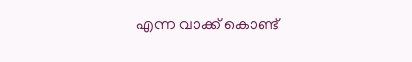എന്ന വാക്ക് കൊണ്ട്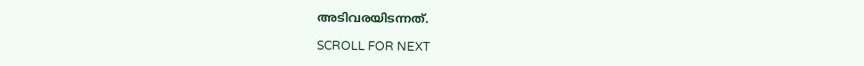അടിവരയിടന്നത്.

SCROLL FOR NEXT